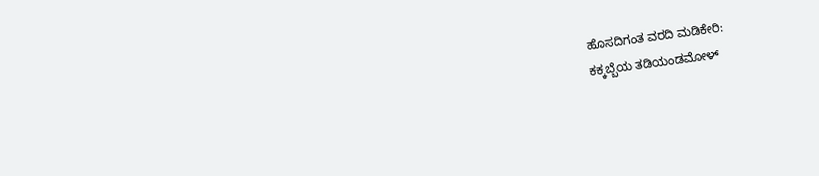ಹೊಸದಿಗಂತ ವರದಿ ಮಡಿಕೇರಿ:
ಕಕ್ಕಬ್ಬೆಯ ತಡಿಯಂಡಮೋಳ್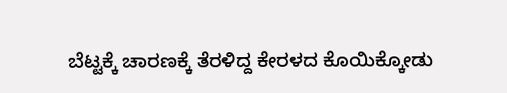ಬೆಟ್ಟಕ್ಕೆ ಚಾರಣಕ್ಕೆ ತೆರಳಿದ್ದ ಕೇರಳದ ಕೊಯಿಕ್ಕೋಡು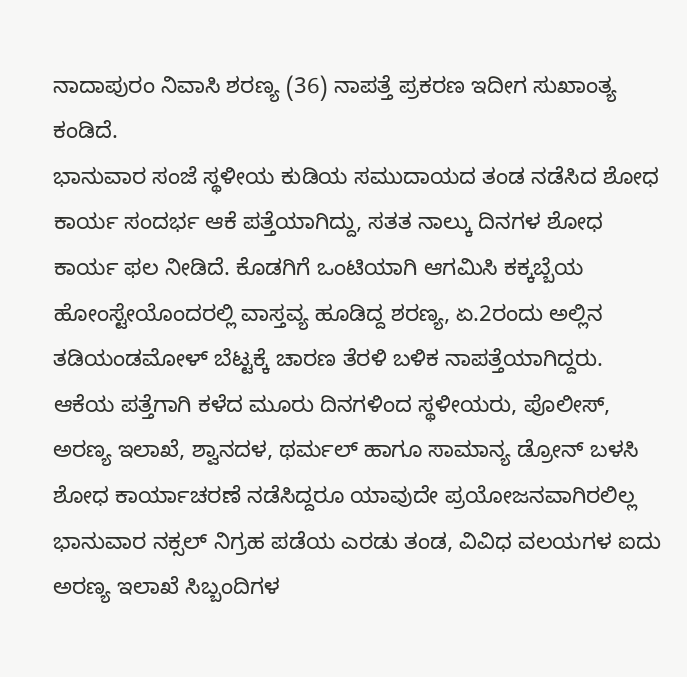ನಾದಾಪುರಂ ನಿವಾಸಿ ಶರಣ್ಯ (36) ನಾಪತ್ತೆ ಪ್ರಕರಣ ಇದೀಗ ಸುಖಾಂತ್ಯ ಕಂಡಿದೆ.
ಭಾನುವಾರ ಸಂಜೆ ಸ್ಥಳೀಯ ಕುಡಿಯ ಸಮುದಾಯದ ತಂಡ ನಡೆಸಿದ ಶೋಧ ಕಾರ್ಯ ಸಂದರ್ಭ ಆಕೆ ಪತ್ತೆಯಾಗಿದ್ದು, ಸತತ ನಾಲ್ಕು ದಿನಗಳ ಶೋಧ ಕಾರ್ಯ ಫಲ ನೀಡಿದೆ. ಕೊಡಗಿಗೆ ಒಂಟಿಯಾಗಿ ಆಗಮಿಸಿ ಕಕ್ಕಬ್ಬೆಯ ಹೋಂಸ್ಟೇಯೊಂದರಲ್ಲಿ ವಾಸ್ತವ್ಯ ಹೂಡಿದ್ದ ಶರಣ್ಯ, ಏ.2ರಂದು ಅಲ್ಲಿನ ತಡಿಯಂಡಮೋಳ್ ಬೆಟ್ಟಕ್ಕೆ ಚಾರಣ ತೆರಳಿ ಬಳಿಕ ನಾಪತ್ತೆಯಾಗಿದ್ದರು.
ಆಕೆಯ ಪತ್ತೆಗಾಗಿ ಕಳೆದ ಮೂರು ದಿನಗಳಿಂದ ಸ್ಥಳೀಯರು, ಪೊಲೀಸ್, ಅರಣ್ಯ ಇಲಾಖೆ, ಶ್ವಾನದಳ, ಥರ್ಮಲ್ ಹಾಗೂ ಸಾಮಾನ್ಯ ಡ್ರೋನ್ ಬಳಸಿ ಶೋಧ ಕಾರ್ಯಾಚರಣೆ ನಡೆಸಿದ್ದರೂ ಯಾವುದೇ ಪ್ರಯೋಜನವಾಗಿರಲಿಲ್ಲ ಭಾನುವಾರ ನಕ್ಸಲ್ ನಿಗ್ರಹ ಪಡೆಯ ಎರಡು ತಂಡ, ವಿವಿಧ ವಲಯಗಳ ಐದು ಅರಣ್ಯ ಇಲಾಖೆ ಸಿಬ್ಬಂದಿಗಳ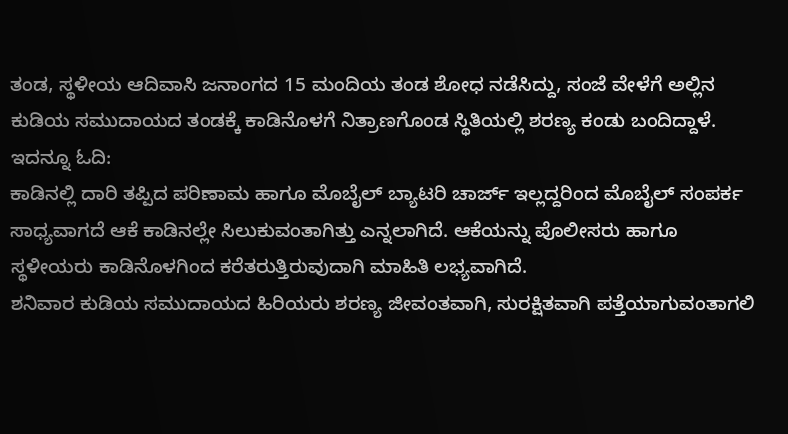ತಂಡ, ಸ್ಥಳೀಯ ಆದಿವಾಸಿ ಜನಾಂಗದ 15 ಮಂದಿಯ ತಂಡ ಶೋಧ ನಡೆಸಿದ್ದು, ಸಂಜೆ ವೇಳೆಗೆ ಅಲ್ಲಿನ ಕುಡಿಯ ಸಮುದಾಯದ ತಂಡಕ್ಕೆ ಕಾಡಿನೊಳಗೆ ನಿತ್ರಾಣಗೊಂಡ ಸ್ಥಿತಿಯಲ್ಲಿ ಶರಣ್ಯ ಕಂಡು ಬಂದಿದ್ದಾಳೆ.
ಇದನ್ನೂ ಓದಿ:
ಕಾಡಿನಲ್ಲಿ ದಾರಿ ತಪ್ಪಿದ ಪರಿಣಾಮ ಹಾಗೂ ಮೊಬೈಲ್ ಬ್ಯಾಟರಿ ಚಾರ್ಜ್ ಇಲ್ಲದ್ದರಿಂದ ಮೊಬೈಲ್ ಸಂಪರ್ಕ ಸಾಧ್ಯವಾಗದೆ ಆಕೆ ಕಾಡಿನಲ್ಲೇ ಸಿಲುಕುವಂತಾಗಿತ್ತು ಎನ್ನಲಾಗಿದೆ. ಆಕೆಯನ್ನು ಪೊಲೀಸರು ಹಾಗೂ ಸ್ಥಳೀಯರು ಕಾಡಿನೊಳಗಿಂದ ಕರೆತರುತ್ತಿರುವುದಾಗಿ ಮಾಹಿತಿ ಲಭ್ಯವಾಗಿದೆ.
ಶನಿವಾರ ಕುಡಿಯ ಸಮುದಾಯದ ಹಿರಿಯರು ಶರಣ್ಯ ಜೀವಂತವಾಗಿ, ಸುರಕ್ಷಿತವಾಗಿ ಪತ್ತೆಯಾಗುವಂತಾಗಲಿ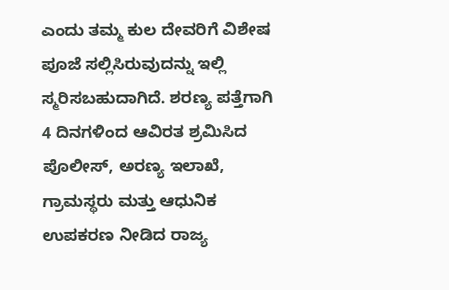ಎಂದು ತಮ್ಮ ಕುಲ ದೇವರಿಗೆ ವಿಶೇಷ ಪೂಜೆ ಸಲ್ಲಿಸಿರುವುದನ್ನು ಇಲ್ಲಿ ಸ್ಮರಿಸಬಹುದಾಗಿದೆ. ಶರಣ್ಯ ಪತ್ತೆಗಾಗಿ 4 ದಿನಗಳಿಂದ ಆವಿರತ ಶ್ರಮಿಸಿದ ಪೊಲೀಸ್, ಅರಣ್ಯ ಇಲಾಖೆ, ಗ್ರಾಮಸ್ಥರು ಮತ್ತು ಆಧುನಿಕ ಉಪಕರಣ ನೀಡಿದ ರಾಜ್ಯ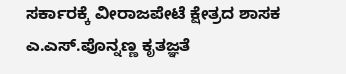ಸರ್ಕಾರಕ್ಕೆ ವೀರಾಜಪೇಟೆ ಕ್ಷೇತ್ರದ ಶಾಸಕ ಎ.ಎಸ್.ಪೊನ್ನಣ್ಣ ಕೃತಜ್ಞತೆ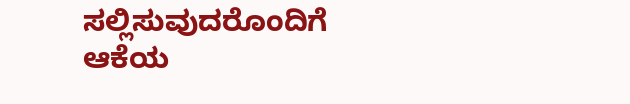ಸಲ್ಲಿಸುವುದರೊಂದಿಗೆ ಆಕೆಯ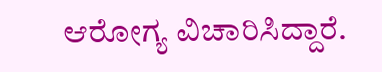ಆರೋಗ್ಯ ವಿಚಾರಿಸಿದ್ದಾರೆ.